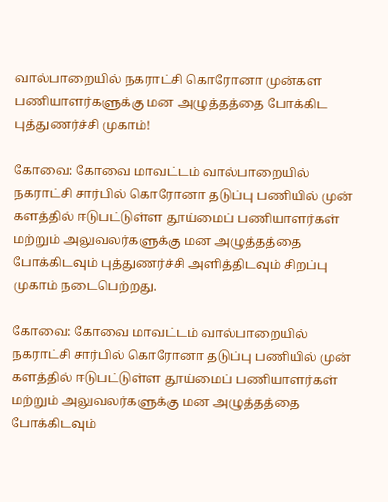வால்பாறையில் நகராட்சி கொரோனா முன்கள பணியாளர்களுக்கு மன அழுத்தத்தை போக்கிட புத்துணர்ச்சி முகாம்!

கோவை: கோவை மாவட்டம் வால்பாறையில் நகராட்சி சார்பில் கொரோனா தடுப்பு பணியில் முன் களத்தில் ஈடுபட்டுள்ள தூய்மைப் பணியாளர்கள் மற்றும் அலுவலர்களுக்கு மன அழுத்தத்தை போக்கிடவும் புத்துணர்ச்சி அளித்திடவும் சிறப்பு முகாம் நடைபெற்றது.

கோவை: கோவை மாவட்டம் வால்பாறையில் நகராட்சி சார்பில் கொரோனா தடுப்பு பணியில் முன் களத்தில் ஈடுபட்டுள்ள தூய்மைப் பணியாளர்கள் மற்றும் அலுவலர்களுக்கு மன அழுத்தத்தை போக்கிடவும்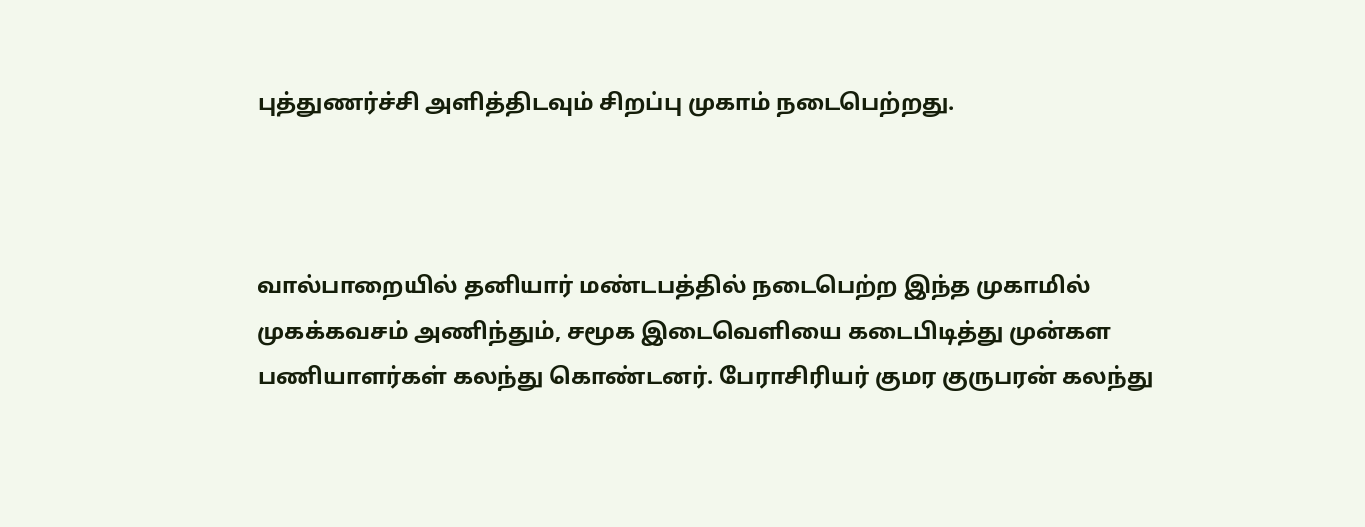புத்துணர்ச்சி அளித்திடவும் சிறப்பு முகாம் நடைபெற்றது.



வால்பாறையில் தனியார் மண்டபத்தில் நடைபெற்ற இந்த முகாமில் முகக்கவசம் அணிந்தும், சமூக இடைவெளியை கடைபிடித்து முன்கள பணியாளர்கள் கலந்து கொண்டனர். பேராசிரியர் குமர குருபரன் கலந்து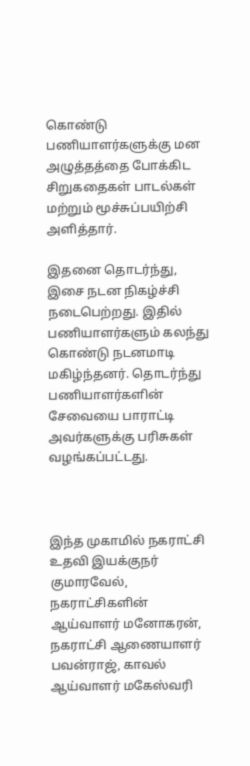கொண்டு பணியாளர்களுக்கு மன அழுத்தத்தை போக்கிட சிறுகதைகள் பாடல்கள் மற்றும் மூச்சுப்பயிற்சி அளித்தார்.

இதனை தொடர்ந்து, இசை நடன நிகழ்ச்சி நடைபெற்றது. இதில் பணியாளர்களும் கலந்து கொண்டு நடனமாடி மகிழ்ந்தனர். தொடர்ந்து பணியாளர்களின் சேவையை பாராட்டி அவர்களுக்கு பரிசுகள் வழங்கப்பட்டது.



இந்த முகாமில் நகராட்சி உதவி இயக்குநர் குமாரவேல், நகராட்சிகளின் ஆய்வாளர் மனோகரன், நகராட்சி ஆணையாளர் பவன்ராஜ், காவல் ஆய்வாளர் மகேஸ்வரி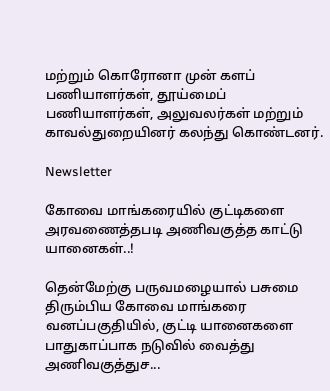மற்றும் கொரோனா முன் களப் பணியாளர்கள், தூய்மைப் பணியாளர்கள், அலுவலர்கள் மற்றும் காவல்துறையினர் கலந்து கொண்டனர்.

Newsletter

கோவை மாங்கரையில் குட்டிகளை அரவணைத்தபடி அணிவகுத்த காட்டு யானைகள்..!

தென்மேற்கு பருவமழையால் பசுமை திரும்பிய கோவை மாங்கரை வனப்பகுதியில், குட்டி யானைகளை பாதுகாப்பாக நடுவில் வைத்து அணிவகுத்துச...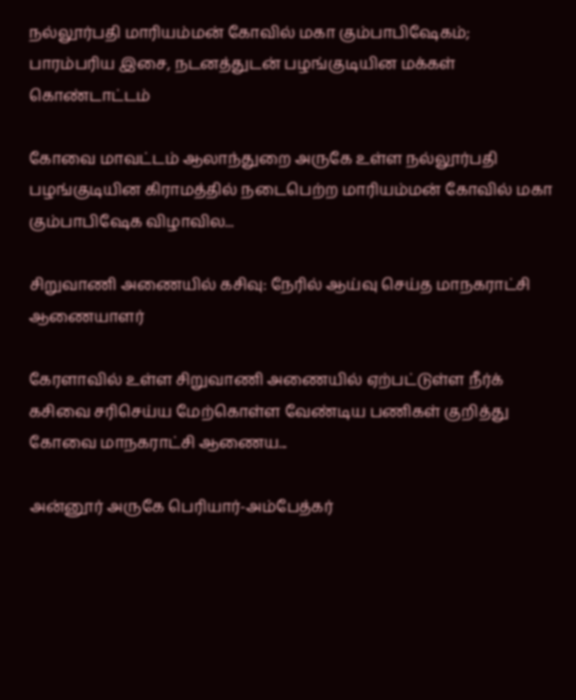நல்லூர்பதி மாரியம்மன் கோவில் மகா கும்பாபிஷேகம்; பாரம்பரிய இசை, நடனத்துடன் பழங்குடியின மக்கள் கொண்டாட்டம்

கோவை மாவட்டம் ஆலாந்துறை அருகே உள்ள நல்லூர்பதி பழங்குடியின கிராமத்தில் நடைபெற்ற மாரியம்மன் கோவில் மகா கும்பாபிஷேக விழாவில...

சிறுவாணி அணையில் கசிவு: நேரில் ஆய்வு செய்த மாநகராட்சி ஆணையாளர்

கேரளாவில் உள்ள சிறுவாணி அணையில் ஏற்பட்டுள்ள நீர்க் கசிவை சரிசெய்ய மேற்கொள்ள வேண்டிய பணிகள் குறித்து கோவை மாநகராட்சி ஆணைய...

அன்னூர் அருகே பெரியார்-அம்பேத்கர்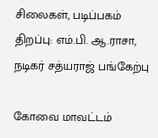சிலைகள், படிப்பகம் திறப்பு: எம்.பி. ஆ.ராசா, நடிகர் சத்யராஜ் பங்கேற்பு

கோவை மாவட்டம்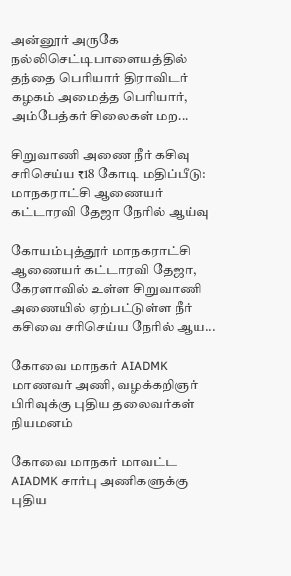அன்னூர் அருகே நல்லிசெட்டிபாளையத்தில் தந்தை பெரியார் திராவிடர் கழகம் அமைத்த பெரியார், அம்பேத்கர் சிலைகள் மற...

சிறுவாணி அணை நீர் கசிவு சரிசெய்ய ₹18 கோடி மதிப்பீடு: மாநகராட்சி ஆணையர் கட்டாரவி தேஜா நேரில் ஆய்வு

கோயம்புத்தூர் மாநகராட்சி ஆணையர் கட்டாரவி தேஜா, கேரளாவில் உள்ள சிறுவாணி அணையில் ஏற்பட்டுள்ள நீர் கசிவை சரிசெய்ய நேரில் ஆய...

கோவை மாநகர் AIADMK மாணவர் அணி, வழக்கறிஞர் பிரிவுக்கு புதிய தலைவர்கள் நியமனம்

கோவை மாநகர் மாவட்ட AIADMK சார்பு அணிகளுக்கு புதிய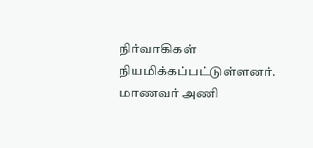நிர்வாகிகள் நியமிக்கப்பட்டுள்ளனர். மாணவர் அணி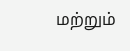மற்றும்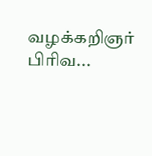வழக்கறிஞர் பிரிவ...